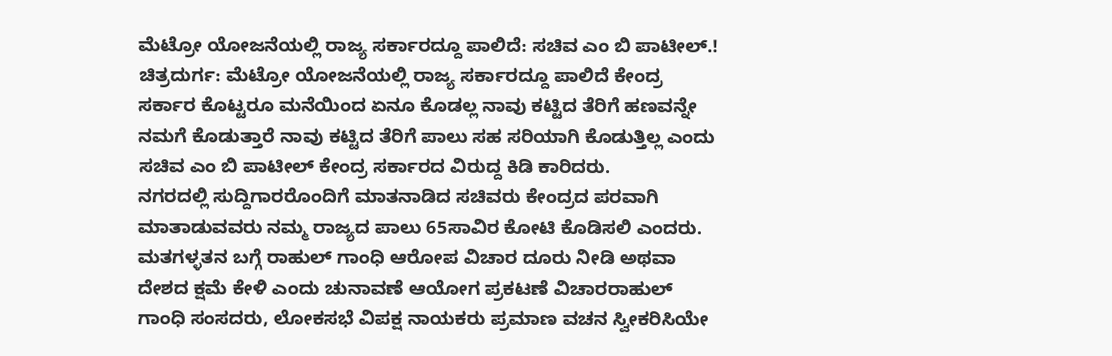ಮೆಟ್ರೋ ಯೋಜನೆಯಲ್ಲಿ ರಾಜ್ಯ ಸರ್ಕಾರದ್ದೂ ಪಾಲಿದೆ: ಸಚಿವ ಎಂ ಬಿ ಪಾಟೀಲ್.!
ಚಿತ್ರದುರ್ಗ: ಮೆಟ್ರೋ ಯೋಜನೆಯಲ್ಲಿ ರಾಜ್ಯ ಸರ್ಕಾರದ್ದೂ ಪಾಲಿದೆ ಕೇಂದ್ರ ಸರ್ಕಾರ ಕೊಟ್ಟರೂ ಮನೆಯಿಂದ ಏನೂ ಕೊಡಲ್ಲ ನಾವು ಕಟ್ಟಿದ ತೆರಿಗೆ ಹಣವನ್ನೇ ನಮಗೆ ಕೊಡುತ್ತಾರೆ ನಾವು ಕಟ್ಟಿದ ತೆರಿಗೆ ಪಾಲು ಸಹ ಸರಿಯಾಗಿ ಕೊಡುತ್ತಿಲ್ಲ ಎಂದು ಸಚಿವ ಎಂ ಬಿ ಪಾಟೀಲ್ ಕೇಂದ್ರ ಸರ್ಕಾರದ ವಿರುದ್ದ ಕಿಡಿ ಕಾರಿದರು.
ನಗರದಲ್ಲಿ ಸುದ್ದಿಗಾರರೊಂದಿಗೆ ಮಾತನಾಡಿದ ಸಚಿವರು ಕೇಂದ್ರದ ಪರವಾಗಿ ಮಾತಾಡುವವರು ನಮ್ಮ ರಾಜ್ಯದ ಪಾಲು 65ಸಾವಿರ ಕೋಟಿ ಕೊಡಿಸಲಿ ಎಂದರು. ಮತಗಳ್ಳತನ ಬಗ್ಗೆ ರಾಹುಲ್ ಗಾಂಧಿ ಆರೋಪ ವಿಚಾರ ದೂರು ನೀಡಿ ಅಥವಾ ದೇಶದ ಕ್ಷಮೆ ಕೇಳಿ ಎಂದು ಚುನಾವಣೆ ಆಯೋಗ ಪ್ರಕಟಣೆ ವಿಚಾರರಾಹುಲ್ ಗಾಂಧಿ ಸಂಸದರು, ಲೋಕಸಭೆ ವಿಪಕ್ಷ ನಾಯಕರು ಪ್ರಮಾಣ ವಚನ ಸ್ವೀಕರಿಸಿಯೇ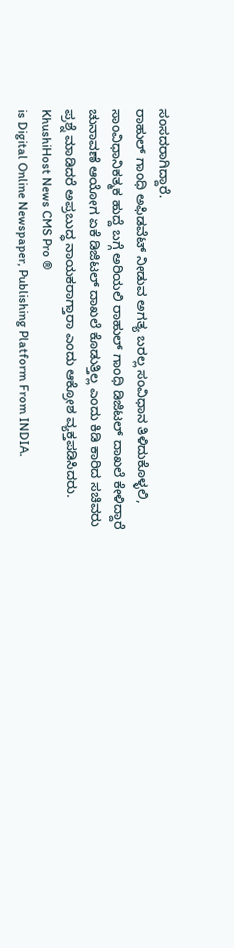ಸಂಸದರಾಗಿದ್ದಾರೆ.
ರಾಹುಲ್ ಗಾಂಧಿ ಅಫಿಡವೆಟ್ ನೀಡುವ ಅಗತ್ಯ ಬರಲ್ಲ ಸಂವಿಧಾನ ತಿಳಿದುಕೊಳ್ಳಲಿ, ಸಾಂವಿಧಾನಿಕತ್ಮಕ ಹುದ್ದೆ ಬಗ್ಗೆ ಅರಿಯಲಿ ರಾಹುಲ್ ಗಾಂಧಿ ಡಿಜಿಟಲ್ ದಾಖಲೆ ಕೇಳಿದ್ದಾರೆ ಚುನಾವಣೆ ಆಯೋಗ ಏಕೆ ಡಿಜಿಟಲ್ ದಾಖಲೆ ಕೊಡುತ್ತಿಲ್ಲ ಎಂದು ಕಿಡಿ ಕಾರಿದ ಸಚಿವರು ಪ್ರಶ್ನೆ ಮಾಡಿದರೆ ಅಪ್ರಬುದ್ಧ ನಾಯಕರಾಗ್ತಾರಾ ಎಂದು ಆಕ್ರೋಶ ವ್ಯಕ್ತಪಡಿಸಿದರು.
KhushiHost News CMS Pro ®
is Digital Online Newspaper, Publishing Platform From INDIA.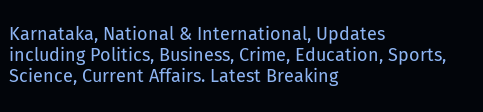Karnataka, National & International, Updates including Politics, Business, Crime, Education, Sports, Science, Current Affairs. Latest Breaking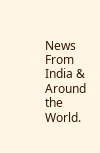News From India & Around the World.